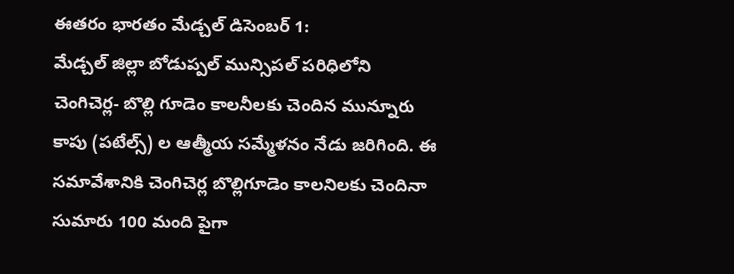ఈతరం భారతం మేడ్చల్ డిసెంబర్ 1:
మేడ్చల్ జిల్లా బోడుప్పల్ మున్సిపల్ పరిధిలోని చెంగిచెర్ల- బొల్లి గూడెం కాలనీలకు చెందిన మున్నూరు కాపు (పటేల్స్) ల ఆత్మీయ సమ్మేళనం నేడు జరిగింది. ఈ సమావేశానికి చెంగిచెర్ల బొల్లిగూడెం కాలనిలకు చెందినా సుమారు 100 మంది పైగా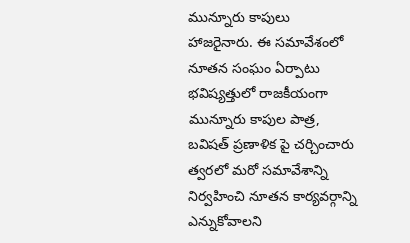మున్నూరు కాపులు హాజరైనారు. ఈ సమావేశంలో నూతన సంఘం ఏర్పాటు భవిష్యత్తులో రాజకీయంగా మున్నూరు కాపుల పాత్ర, బవిషత్ ప్రణాళిక పై చర్చించారు త్వరలో మరో సమావేశాన్ని నిర్వహించి నూతన కార్యవర్గాన్ని ఎన్నుకోవాలని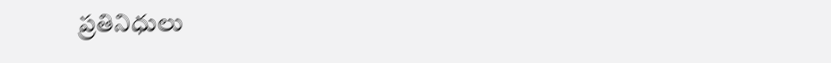ప్రతినిధులు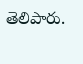తెలిపారు.